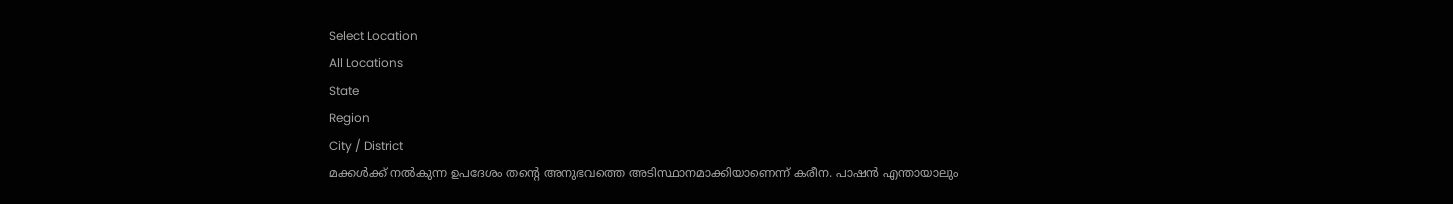Select Location
All Locations
State
Region
City / District
മക്കൾക്ക് നൽകുന്ന ഉപദേശം തന്റെ അനുഭവത്തെ അടിസ്ഥാനമാക്കിയാണെന്ന് കരീന. പാഷൻ എന്തായാലും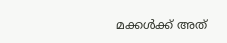മക്കൾക്ക് അത്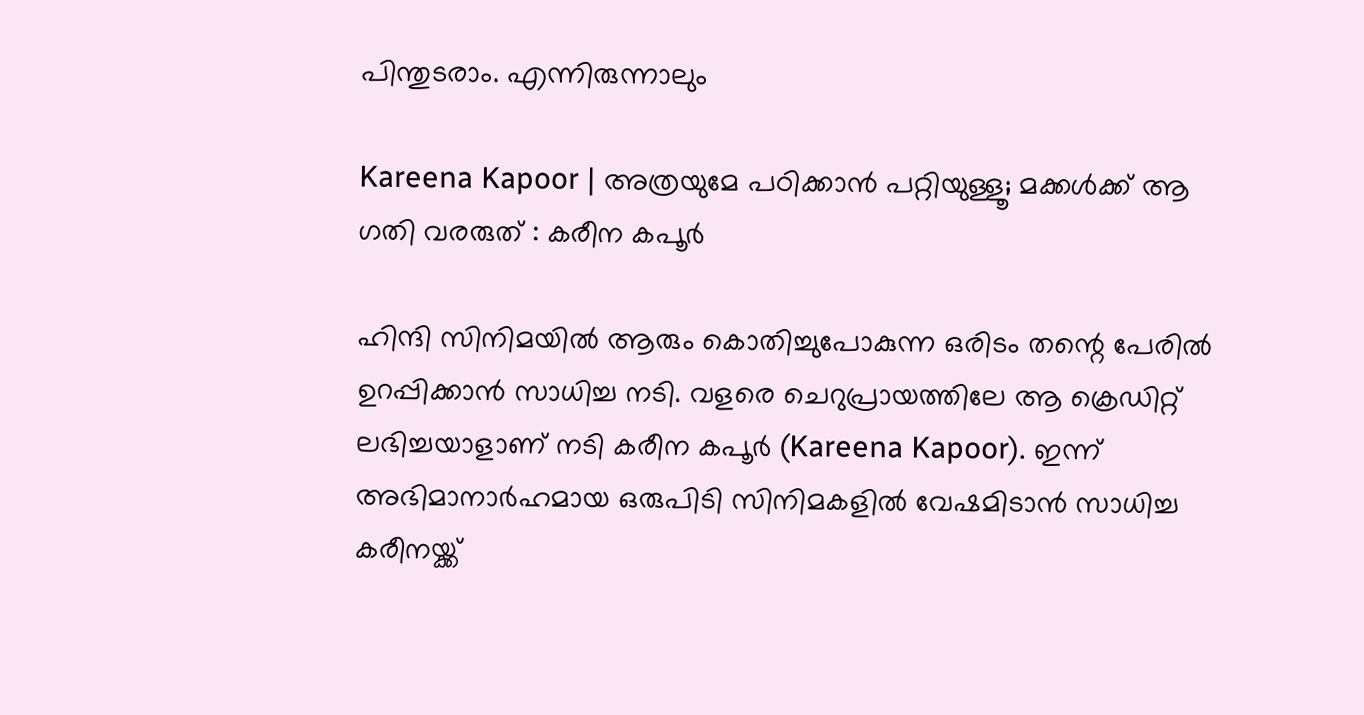പിന്തുടരാം. എന്നിരുന്നാലും

Kareena Kapoor | അത്രയുമേ പഠിക്കാൻ പറ്റിയുള്ളൂ; മക്കൾക്ക് ആ ഗതി വരരുത് : കരീന കപൂർ

ഹിന്ദി സിനിമയിൽ ആരും കൊതിച്ചുപോകുന്ന ഒരിടം തന്റെ പേരിൽ ഉറപ്പിക്കാൻ സാധിച്ച നടി. വളരെ ചെറുപ്രായത്തിലേ ആ ക്രെഡിറ്റ് ലഭിച്ചയാളാണ് നടി കരീന കപൂർ (Kareena Kapoor). ഇന്ന് അഭിമാനാർഹമായ ഒരുപിടി സിനിമകളിൽ വേഷമിടാൻ സാധിച്ച കരീനയ്ക്ക്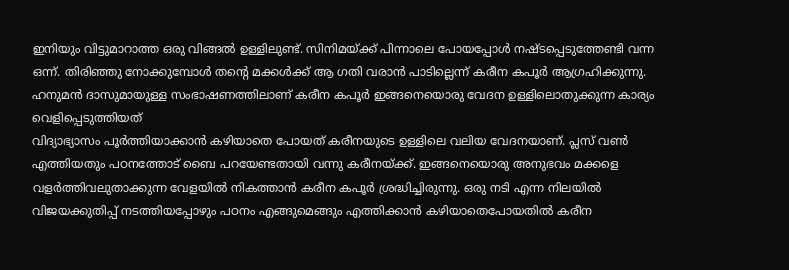ഇനിയും വിട്ടുമാറാത്ത ഒരു വിങ്ങൽ ഉള്ളിലുണ്ട്. സിനിമയ്ക്ക് പിന്നാലെ പോയപ്പോൾ നഷ്‌ടപ്പെടുത്തേണ്ടി വന്ന ഒന്ന്. തിരിഞ്ഞു നോക്കുമ്പോൾ തന്റെ മക്കൾക്ക് ആ ഗതി വരാൻ പാടില്ലെന്ന് കരീന കപൂർ ആഗ്രഹിക്കുന്നു. ഹനുമൻ ദാസുമായുള്ള സംഭാഷണത്തിലാണ് കരീന കപൂർ ഇങ്ങനെയൊരു വേദന ഉള്ളിലൊതുക്കുന്ന കാര്യം വെളിപ്പെടുത്തിയത്
വിദ്യാഭ്യാസം പൂർത്തിയാക്കാൻ കഴിയാതെ പോയത് കരീനയുടെ ഉള്ളിലെ വലിയ വേദനയാണ്. പ്ലസ് വൺ എത്തിയതും പഠനത്തോട് ബൈ പറയേണ്ടതായി വന്നു കരീനയ്ക്ക്. ഇങ്ങനെയൊരു അനുഭവം മക്കളെ വളർത്തിവലുതാക്കുന്ന വേളയിൽ നികത്താൻ കരീന കപൂർ ശ്രദ്ധിച്ചിരുന്നു. ഒരു നടി എന്ന നിലയിൽ വിജയക്കുതിപ്പ് നടത്തിയപ്പോഴും പഠനം എങ്ങുമെങ്ങും എത്തിക്കാൻ കഴിയാതെപോയതിൽ കരീന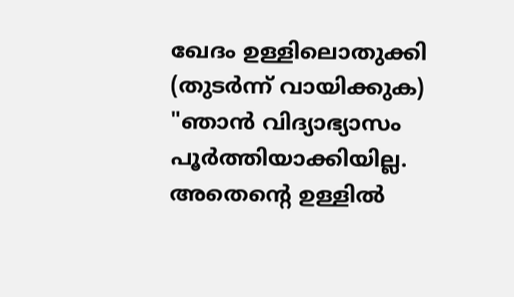ഖേദം ഉള്ളിലൊതുക്കി (തുടർന്ന് വായിക്കുക)
"ഞാൻ വിദ്യാഭ്യാസം പൂർത്തിയാക്കിയില്ല. അതെന്റെ ഉള്ളിൽ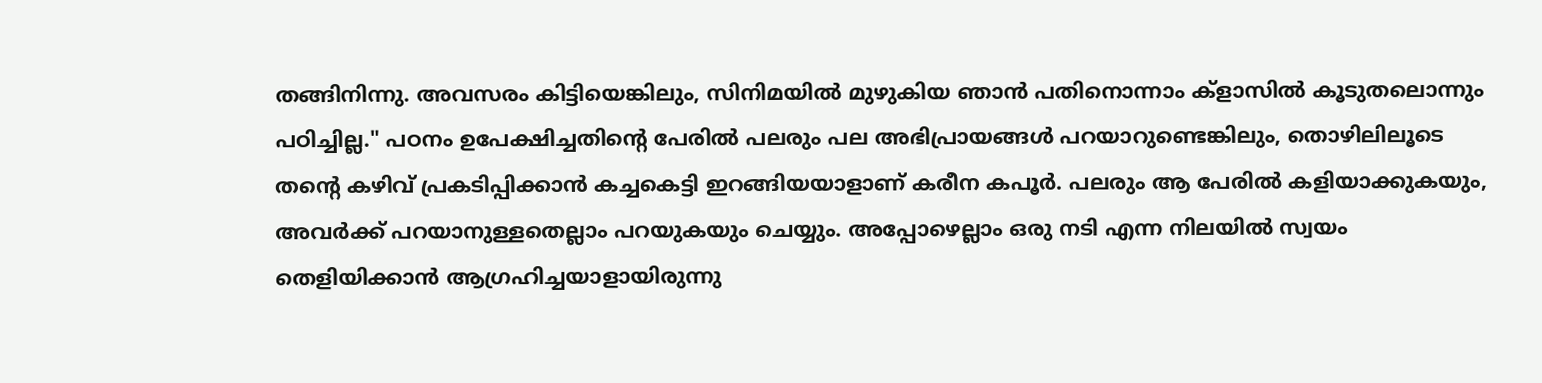തങ്ങിനിന്നു. അവസരം കിട്ടിയെങ്കിലും, സിനിമയിൽ മുഴുകിയ ഞാൻ പതിനൊന്നാം ക്‌ളാസിൽ കൂടുതലൊന്നും പഠിച്ചില്ല." പഠനം ഉപേക്ഷിച്ചതിന്റെ പേരിൽ പലരും പല അഭിപ്രായങ്ങൾ പറയാറുണ്ടെങ്കിലും, തൊഴിലിലൂടെ തന്റെ കഴിവ് പ്രകടിപ്പിക്കാൻ കച്ചകെട്ടി ഇറങ്ങിയയാളാണ് കരീന കപൂർ. പലരും ആ പേരിൽ കളിയാക്കുകയും, അവർക്ക് പറയാനുള്ളതെല്ലാം പറയുകയും ചെയ്യും. അപ്പോഴെല്ലാം ഒരു നടി എന്ന നിലയിൽ സ്വയം തെളിയിക്കാൻ ആഗ്രഹിച്ചയാളായിരുന്നു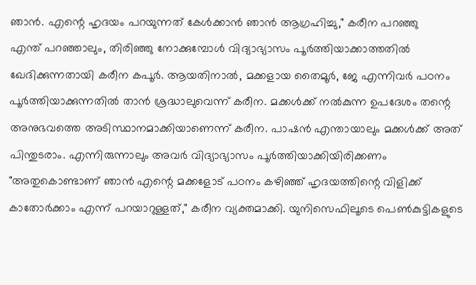ഞാൻ. എന്റെ ഹൃദയം പറയുന്നത് കേൾക്കാൻ ഞാൻ ആഗ്രഹിച്ചു," കരീന പറഞ്ഞു
എന്ത് പറഞ്ഞാലും, തിരിഞ്ഞു നോക്കുമ്പോൾ വിദ്യാഭ്യാസം പൂർത്തിയാക്കാത്തതിൽ ഖേദിക്കുന്നതായി കരീന കപൂർ. ആയതിനാൽ, മക്കളായ തൈമൂർ, ജേ എന്നിവർ പഠനം പൂർത്തിയാക്കുന്നതിൽ താൻ ശ്രദ്ധാലുവെന്ന് കരീന. മക്കൾക്ക് നൽകുന്ന ഉപദേശം തന്റെ അനുഭവത്തെ അടിസ്ഥാനമാക്കിയാണെന്ന് കരീന. പാഷൻ എന്തായാലും മക്കൾക്ക് അത് പിന്തുടരാം. എന്നിരുന്നാലും അവർ വിദ്യാഭ്യാസം പൂർത്തിയാക്കിയിരിക്കണം
"അതുകൊണ്ടാണ് ഞാൻ എന്റെ മക്കളോട് പഠനം കഴിഞ്ഞ് ഹൃദയത്തിന്റെ വിളിക്ക് കാതോർക്കാം എന്ന് പറയാറുള്ളത്," കരീന വ്യക്തമാക്കി. യുനിസെഫിലൂടെ പെൺകുട്ടികളുടെ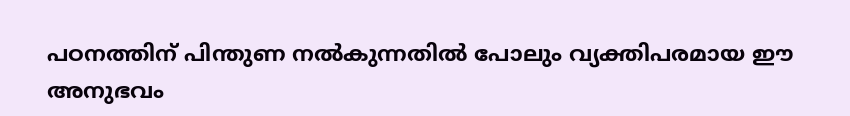പഠനത്തിന് പിന്തുണ നൽകുന്നതിൽ പോലും വ്യക്തിപരമായ ഈ അനുഭവം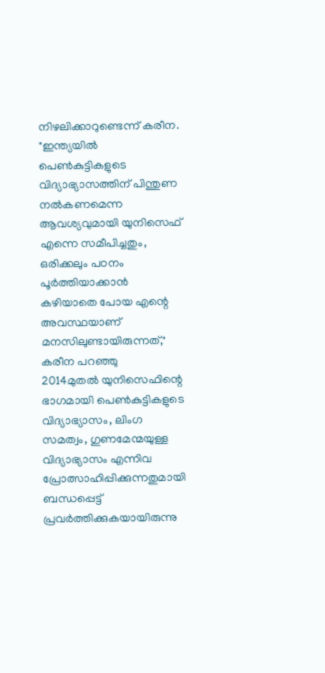നിഴലിക്കാറുണ്ടെന്ന് കരീന. "ഇന്ത്യയിൽ പെൺകുട്ടികളുടെ വിദ്യാഭ്യാസത്തിന് പിന്തുണ നൽകണമെന്ന ആവശ്യവുമായി യുനിസെഫ് എന്നെ സമീപിച്ചതും, ഒരിക്കലും പഠനം പൂർത്തിയാക്കാൻ കഴിയാതെ പോയ എന്റെ അവസ്ഥയാണ് മനസിലുണ്ടായിരുന്നത്," കരീന പറഞ്ഞു
2014മുതൽ യുനിസെഫിന്റെ ഭാഗമായി പെൺകുട്ടികളുടെ വിദ്യാഭ്യാസം, ലിംഗ സമത്വം, ഗുണമേന്മയുള്ള വിദ്യാഭ്യാസം എന്നിവ പ്രോത്സാഹിപ്പിക്കുന്നതുമായി ബന്ധപ്പെട്ട് പ്രവർത്തിക്കുകയായിരുന്നു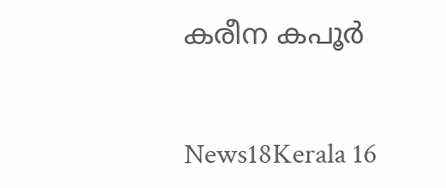കരീന കപൂർ


News18Kerala 16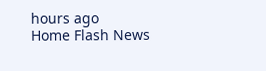hours ago
Home Flash News